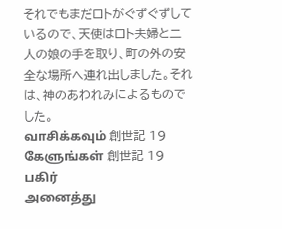それでもまだロトがぐずぐずしているので、天使はロト夫婦と二人の娘の手を取り、町の外の安全な場所へ連れ出しました。それは、神のあわれみによるものでした。
வாசிக்கவும் 創世記 19
கேளுங்கள் 創世記 19
பகிர்
அனைத்து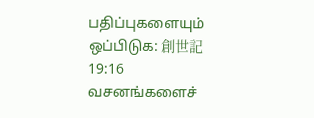பதிப்புகளையும் ஒப்பிடுக: 創世記 19:16
வசனங்களைச்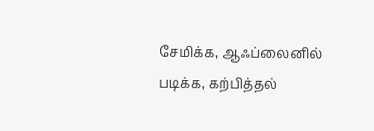சேமிக்க, ஆஃப்லைனில் படிக்க, கற்பித்தல்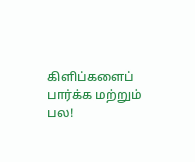கிளிப்களைப் பார்க்க மற்றும் பல!